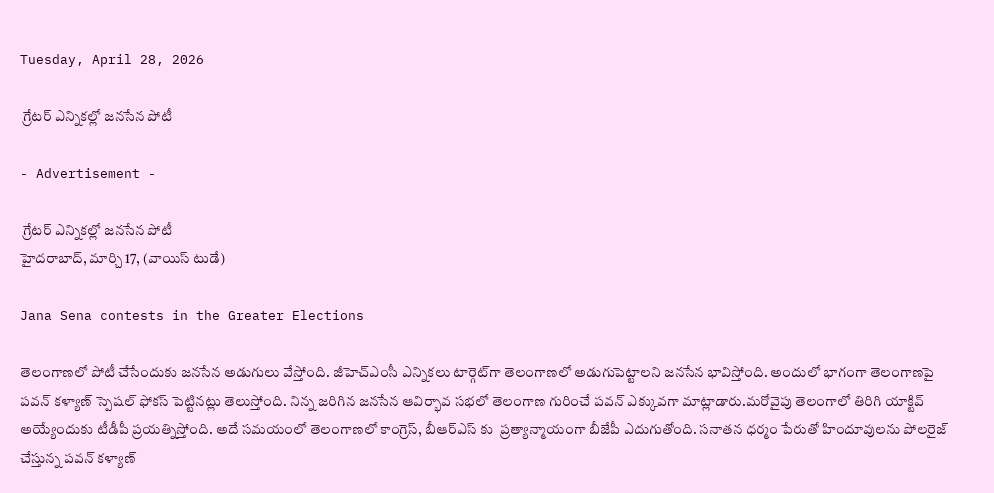Tuesday, April 28, 2026

 గ్రేటర్ ఎన్నికల్లో జనసేన పోటీ

- Advertisement -

 గ్రేటర్ ఎన్నికల్లో జనసేన పోటీ
హైదరాబాద్, మార్చి 17, (వాయిస్ టుడే)

Jana Sena contests in the Greater Elections

తెలంగాణలో పోటీ చేసేందుకు జనసేన అడుగులు వేస్తోంది. జీహెచ్‌ఎంసీ ఎన్నికలు టార్గెట్‌గా తెలంగాణలో అడుగుపెట్టాలని జనసేన భావిస్తోంది. అందులో భాగంగా తెలంగాణపై పవన్‌ కళ్యాణ్‌ స్పెషల్‌ ఫోకస్‌ పెట్టినట్లు తెలుస్తోంది. నిన్న జరిగిన జనసేన ఆవిర్భావ సభలో తెలంగాణ గురించే పవన్‌ ఎక్కువగా మాట్లాడారు.మరోవైపు తెలంగాలో తిరిగి యాక్టివ్‌ అయ్యేందుకు టీడీపీ ప్రయత్నిస్తోంది. అదే సమయంలో తెలంగాణలో కాంగ్రెస్‌, బీఆర్‌ఎస్‌ కు  ప్రత్యాన్మాయంగా బీజేపీ ఎదుగుతోంది. సనాతన ధర్మం పేరుతో హిందూవులను పోలరైజ్‌ చేస్తున్న పవన్‌ కళ్యాణ్‌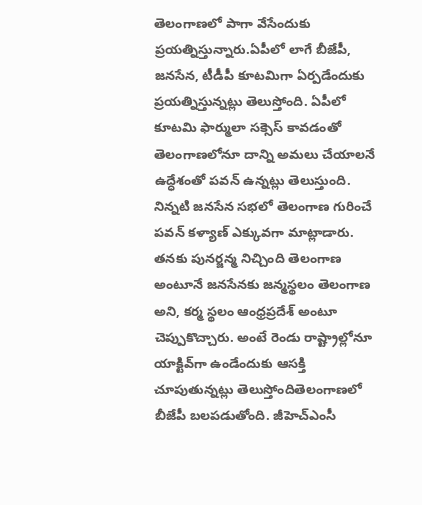తెలంగాణలో పాగా వేసేందుకు ప్రయత్నిస్తున్నారు.ఏపీలో లాగే బీజేపీ, జనసేన, టీడీపీ కూటమిగా ఏర్పడేందుకు ప్రయత్నిస్తున్నట్లు తెలుస్తోంది. ఏపీలో కూటమి ఫార్ములా సక్సెస్‌ కావడంతో తెలంగాణలోనూ దాన్ని అమలు చేయాలనే ఉద్ధేశంతో పవన్‌ ఉన్నట్లు తెలుస్తుంది.  నిన్నటి జనసేన సభలో తెలంగాణ గురించే పవన్‌ కళ్యాణ్‌ ఎక్కువగా మాట్లాడారు. తనకు పునర్జన్మ నిచ్చింది తెలంగాణ అంటూనే జనసేనకు జన్మస్థలం తెలంగాణ అని, కర్మ స్థలం ఆంధ్రప్రదేశ్‌ అంటూ చెప్పుకొచ్చారు. అంటే రెండు రాష్ట్రాల్లోనూ యాక్టివ్‌గా ఉండేందుకు ఆసక్తి చూపుతున్నట్లు తెలుస్తోందితెలంగాణలో బీజేపీ బలపడుతోంది. జీహెచ్‌ఎంసీ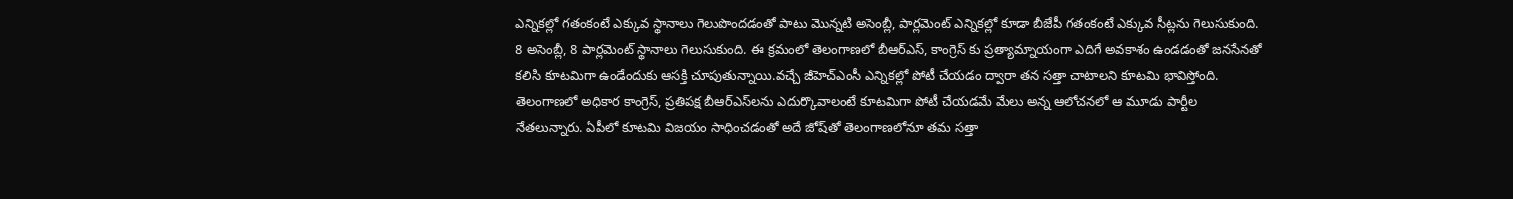ఎన్నికల్లో గతంకంటే ఎక్కువ స్థానాలు గెలుపొందడంతో పాటు మొన్నటి అసెంబ్లీ, పార్లమెంట్‌ ఎన్నికల్లో కూడా బీజేపీ గతంకంటే ఎక్కువ సీట్లను గెలుసుకుంది. 8 అసెంబ్లీ, 8 పార్లమెంట్‌ స్థానాలు గెలుసుకుంది. ఈ క్రమంలో తెలంగాణలో బీఆర్‌ఎస్‌, కాంగ్రెస్‌ కు ప్రత్యామ్నాయంగా ఎదిగే అవకాశం ఉండడంతో జనసేనతో కలిసి కూటమిగా ఉండేందుకు ఆసక్తి చూపుతున్నాయి.వచ్చే జీహెచ్‌ఎంసీ ఎన్నికల్లో పోటీ చేయడం ద్వారా తన సత్తా చాటాలని కూటమి భావిస్తోంది. తెలంగాణలో అధికార కాంగ్రెస్‌, ప్రతిపక్ష బీఆర్‌ఎస్‌లను ఎదుర్కొవాలంటే కూటమిగా పోటీ చేయడమే మేలు అన్న ఆలోచనలో ఆ మూడు పార్టీల నేతలున్నారు. ఏపీలో కూటమి విజయం సాధించడంతో అదే జోష్‌తో తెలంగాణలోనూ తమ సత్తా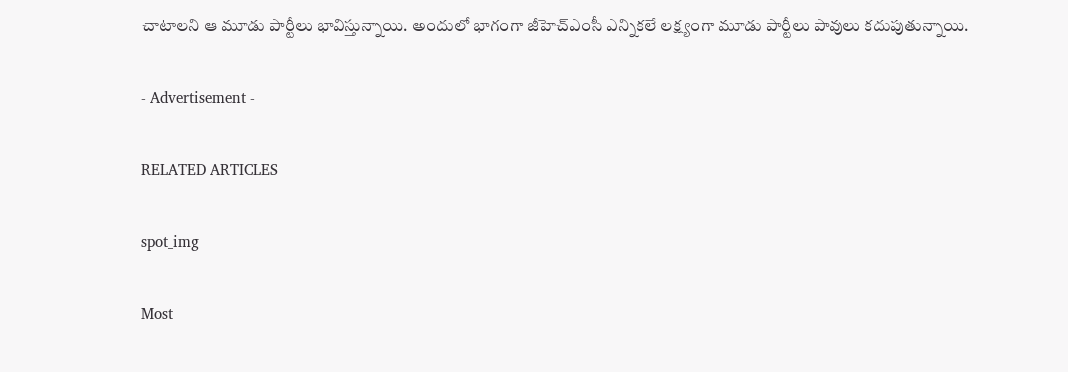చాటాలని ఆ మూడు పార్టీలు భావిస్తున్నాయి. అందులో భాగంగా జీహెచ్‌ఎంసీ ఎన్నికలే లక్ష్యంగా మూడు పార్టీలు పావులు కదుపుతున్నాయి.

- Advertisement -

RELATED ARTICLES

spot_img

Most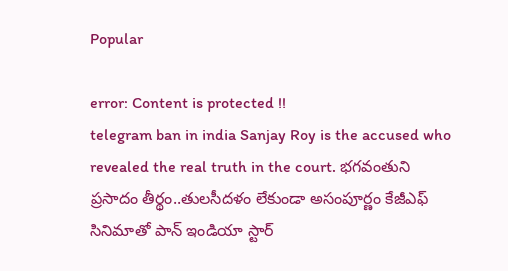Popular

error: Content is protected !!
telegram ban in india Sanjay Roy is the accused who revealed the real truth in the court. భగవంతుని ప్రసాదం తీర్థం..తులసీదళం లేకుండా అసంపూర్ణం కేజీఎఫ్ సినిమాతో పాన్ ఇండియా స్టార్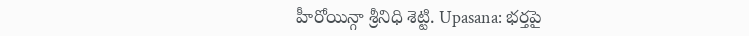హీరోయిన్గా శ్రీనిధి శెట్టి. Upasana: భర్తపై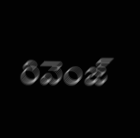రివెంజ్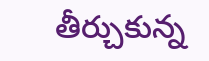తీర్చుకున్న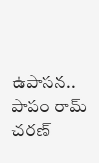ఉపాసన.. పాపం రామ్ చరణ్